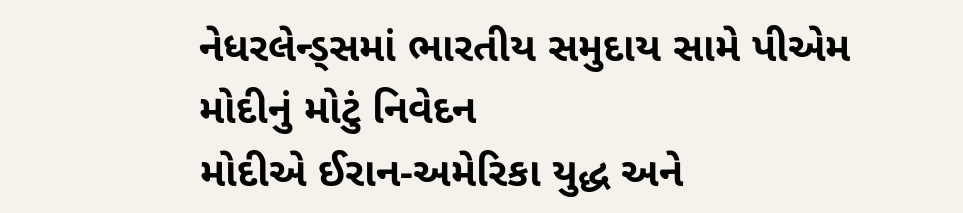નેધરલેન્ડ્સમાં ભારતીય સમુદાય સામે પીએમ મોદીનું મોટું નિવેદન
મોદીએ ઈરાન-અમેરિકા યુદ્ધ અને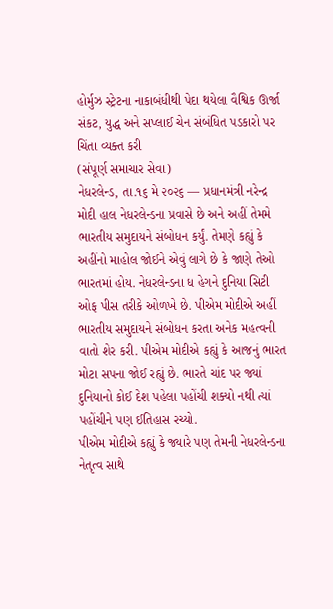હોર્મુઝ સ્ટ્રેટના નાકાબંધીથી પેદા થયેલા વૈશ્વિક ઊર્જા સંકટ, યુદ્ધ અને સપ્લાઈ ચેન સંબંધિત પડકારો પર ચિંતા વ્યક્ત કરી
(સંપૂર્ણ સમાચાર સેવા)
નેધરલેન્ડ, તા.૧૬ મે ૨૦૨૬ — પ્રધાનમંત્રી નરેન્દ્ર મોદી હાલ નેધરલેન્ડના પ્રવાસે છે અને અહીં તેમમે ભારતીય સમુદાયને સંબોધન કર્યું. તેમણે કહ્યું કે અહીંનો માહોલ જોઈને એવું લાગે છે કે જાણે તેઓ ભારતમાં હોય. નેધરલેન્ડના ધ હેગને દુનિયા સિટી ઓફ પીસ તરીકે ઓળખે છે. પીએમ મોદીએ અહીં ભારતીય સમુદાયને સંબોધન કરતા અનેક મહત્વની વાતો શેર કરી. પીએમ મોદીએ કહ્યું કે આજનું ભારત મોટા સપના જોઈ રહ્યું છે. ભારતે ચાંદ પર જ્યાં દુનિયાનો કોઈ દેશ પહેલા પહોંચી શક્યો નથી ત્યાં પહોંચીને પણ ઈતિહાસ રચ્યો.
પીએમ મોદીએ કહ્યું કે જ્યારે પણ તેમની નેધરલેન્ડના નેતૃત્વ સાથે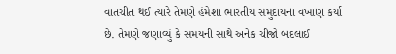વાતચીત થઈ ત્યારે તેમણે હંમેશા ભારતીય સમુદાયના વખાણ કર્યા છે. તેમણે જણાવ્યું કે સમયની સાથે અનેક ચીજો બદલાઈ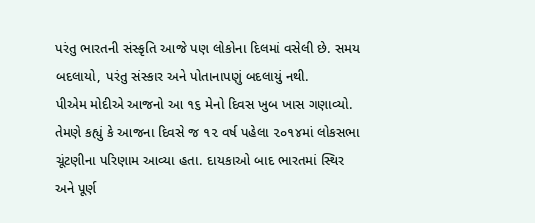પરંતુ ભારતની સંસ્કૃતિ આજે પણ લોકોના દિલમાં વસેલી છે. સમય બદલાયો, પરંતુ સંસ્કાર અને પોતાનાપણું બદલાયું નથી.
પીએમ મોદીએ આજનો આ ૧૬ મેનો દિવસ ખુબ ખાસ ગણાવ્યો. તેમણે કહ્યું કે આજના દિવસે જ ૧૨ વર્ષ પહેલા ૨૦૧૪માં લોકસભા ચૂંટણીના પરિણામ આવ્યા હતા. દાયકાઓ બાદ ભારતમાં સ્થિર અને પૂર્ણ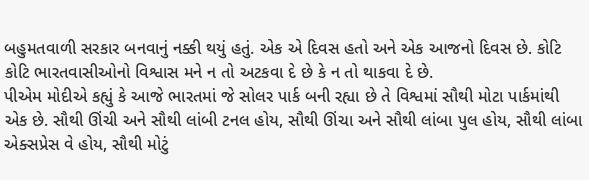બહુમતવાળી સરકાર બનવાનું નક્કી થયું હતું. એક એ દિવસ હતો અને એક આજનો દિવસ છે. કોટિ કોટિ ભારતવાસીઓનો વિશ્વાસ મને ન તો અટકવા દે છે કે ન તો થાકવા દે છે.
પીએમ મોદીએ કહ્યું કે આજે ભારતમાં જે સોલર પાર્ક બની રહ્યા છે તે વિશ્વમાં સૌથી મોટા પાર્કમાંથી એક છે. સૌથી ઊંચી અને સૌથી લાંબી ટનલ હોય, સૌથી ઊંચા અને સૌથી લાંબા પુલ હોય, સૌથી લાંબા એક્સપ્રેસ વે હોય, સૌથી મોટું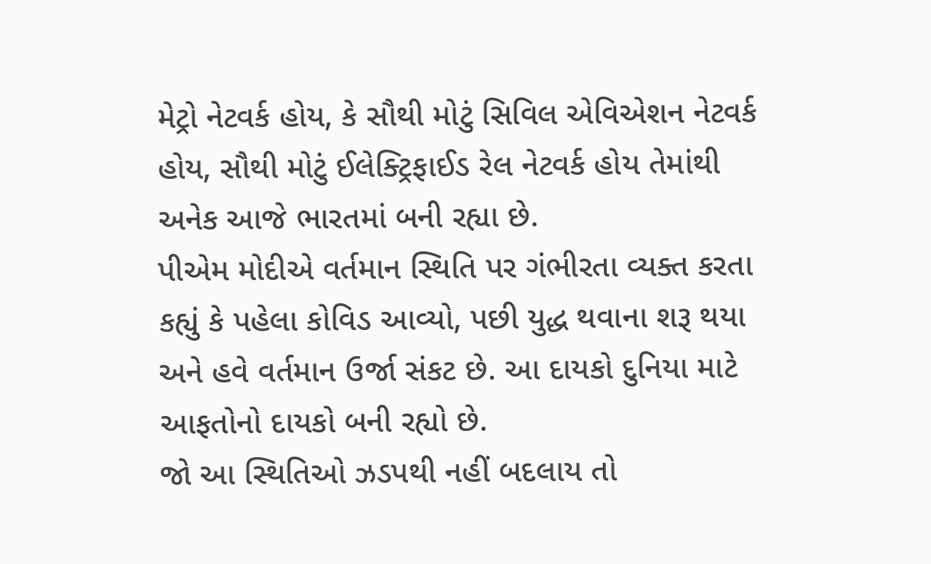મેટ્રો નેટવર્ક હોય, કે સૌથી મોટું સિવિલ એવિએશન નેટવર્ક હોય, સૌથી મોટું ઈલેક્ટ્રિફાઈડ રેલ નેટવર્ક હોય તેમાંથી અનેક આજે ભારતમાં બની રહ્યા છે.
પીએમ મોદીએ વર્તમાન સ્થિતિ પર ગંભીરતા વ્યક્ત કરતા કહ્યું કે પહેલા કોવિડ આવ્યો, પછી યુદ્ધ થવાના શરૂ થયા અને હવે વર્તમાન ઉર્જા સંકટ છે. આ દાયકો દુનિયા માટે આફતોનો દાયકો બની રહ્યો છે.
જો આ સ્થિતિઓ ઝડપથી નહીં બદલાય તો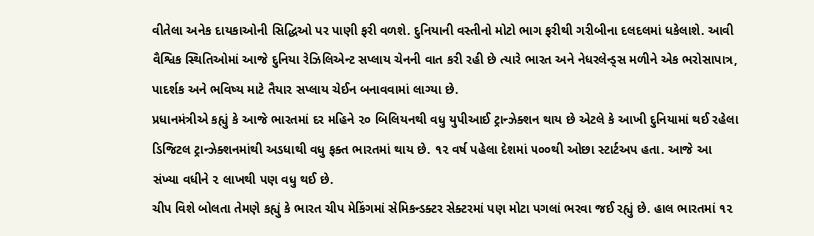વીતેલા અનેક દાયકાઓની સિદ્ધિઓ પર પાણી ફરી વળશે. દુનિયાની વસ્તીનો મોટો ભાગ ફરીથી ગરીબીના દલદલમાં ધકેલાશે. આવી વૈશ્વિક સ્થિતિઓમાં આજે દુનિયા રેઝિલિએન્ટ સપ્લાય ચેનની વાત કરી રહી છે ત્યારે ભારત અને નેધરલેન્ડ્સ મળીને એક ભરોસાપાત્ર, પાદર્શક અને ભવિષ્ય માટે તૈયાર સપ્લાય ચેઈન બનાવવામાં લાગ્યા છે.
પ્રધાનમંત્રીએ કહ્યું કે આજે ભારતમાં દર મહિને ૨૦ બિલિયનથી વધુ યુપીઆઈ ટ્રાન્ઝેક્શન થાય છે એટલે કે આખી દુનિયામાં થઈ રહેલા ડિજિટલ ટ્રાન્ઝેક્શનમાંથી અડધાથી વધુ ફક્ત ભારતમાં થાય છે. ૧૨ વર્ષ પહેલા દેશમાં ૫૦૦થી ઓછા સ્ટાર્ટઅપ હતા. આજે આ સંખ્યા વધીને ૨ લાખથી પણ વધુ થઈ છે.
ચીપ વિશે બોલતા તેમણે કહ્યું કે ભારત ચીપ મેકિંગમાં સેમિકન્ડક્ટર સેક્ટરમાં પણ મોટા પગલાં ભરવા જઈ રહ્યું છે. હાલ ભારતમાં ૧૨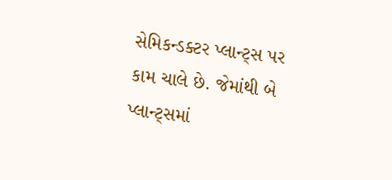સેમિકન્ડક્ટર પ્લાન્ટ્સ પર કામ ચાલે છે. જેમાંથી બે પ્લાન્ટ્સમાં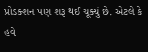પ્રોડક્શન પણ શરૂ થઈ ચૂક્યું છે. એટલે કે હવે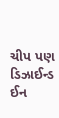ચીપ પણ ડિઝાઈન્ડ ઈન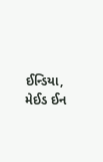ઈન્ડિયા, મેઈડ ઈન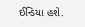ઈન્ડિયા હશે.